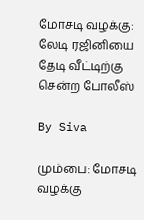மோசடி வழக்கு: லேடி ரஜினியை தேடி வீட்டிற்கு சென்ற போலீஸ்

By Siva

மும்பை: மோசடி வழக்கு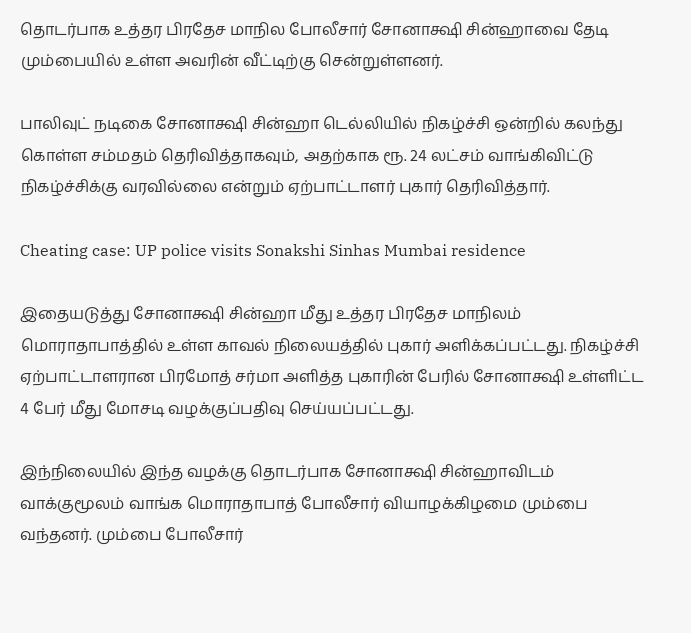தொடர்பாக உத்தர பிரதேச மாநில போலீசார் சோனாக்ஷி சின்ஹாவை தேடி மும்பையில் உள்ள அவரின் வீட்டிற்கு சென்றுள்ளனர்.

பாலிவுட் நடிகை சோனாக்ஷி சின்ஹா டெல்லியில் நிகழ்ச்சி ஒன்றில் கலந்து கொள்ள சம்மதம் தெரிவித்தாகவும், அதற்காக ரூ. 24 லட்சம் வாங்கிவிட்டு நிகழ்ச்சிக்கு வரவில்லை என்றும் ஏற்பாட்டாளர் புகார் தெரிவித்தார்.

Cheating case: UP police visits Sonakshi Sinhas Mumbai residence

இதையடுத்து சோனாக்ஷி சின்ஹா மீது உத்தர பிரதேச மாநிலம் மொராதாபாத்தில் உள்ள காவல் நிலையத்தில் புகார் அளிக்கப்பட்டது. நிகழ்ச்சி ஏற்பாட்டாளரான பிரமோத் சர்மா அளித்த புகாரின் பேரில் சோனாக்ஷி உள்ளிட்ட 4 பேர் மீது மோசடி வழக்குப்பதிவு செய்யப்பட்டது.

இந்நிலையில் இந்த வழக்கு தொடர்பாக சோனாக்ஷி சின்ஹாவிடம் வாக்குமூலம் வாங்க மொராதாபாத் போலீசார் வியாழக்கிழமை மும்பை வந்தனர். மும்பை போலீசார்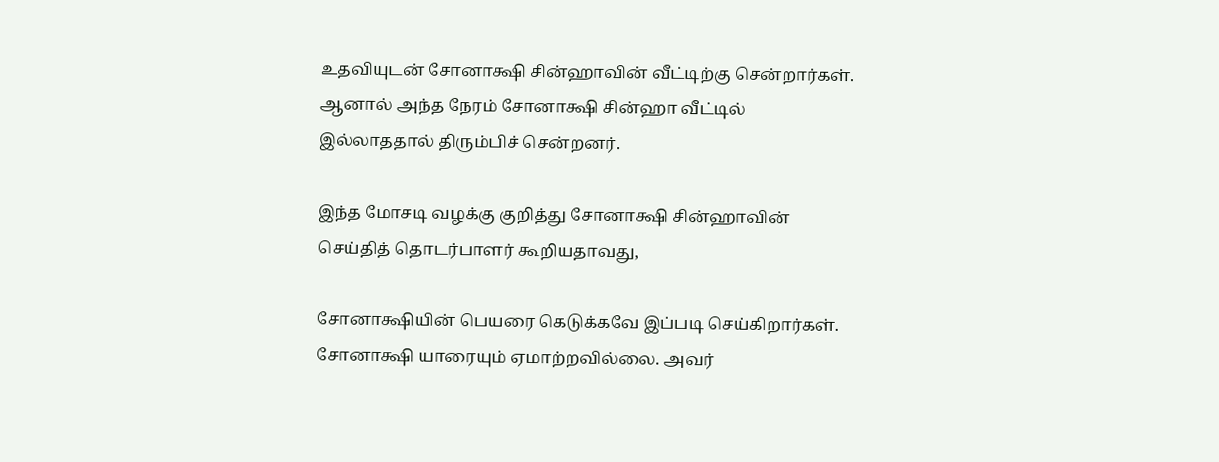உதவியுடன் சோனாக்ஷி சின்ஹாவின் வீட்டிற்கு சென்றார்கள். ஆனால் அந்த நேரம் சோனாக்ஷி சின்ஹா வீட்டில் இல்லாததால் திரும்பிச் சென்றனர்.

இந்த மோசடி வழக்கு குறித்து சோனாக்ஷி சின்ஹாவின் செய்தித் தொடர்பாளர் கூறியதாவது,

சோனாக்ஷியின் பெயரை கெடுக்கவே இப்படி செய்கிறார்கள். சோனாக்ஷி யாரையும் ஏமாற்றவில்லை. அவர்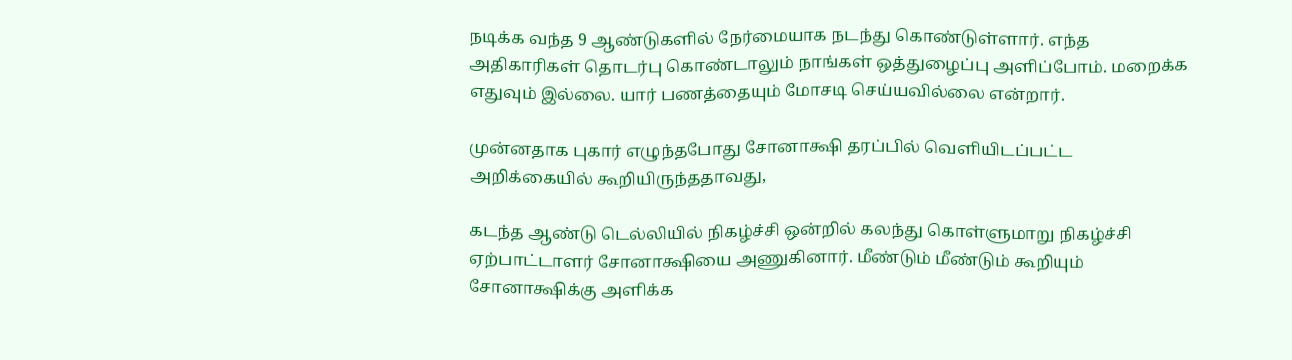நடிக்க வந்த 9 ஆண்டுகளில் நேர்மையாக நடந்து கொண்டுள்ளார். எந்த அதிகாரிகள் தொடர்பு கொண்டாலும் நாங்கள் ஒத்துழைப்பு அளிப்போம். மறைக்க எதுவும் இல்லை. யார் பணத்தையும் மோசடி செய்யவில்லை என்றார்.

முன்னதாக புகார் எழுந்தபோது சோனாக்ஷி தரப்பில் வெளியிடப்பட்ட அறிக்கையில் கூறியிருந்ததாவது,

கடந்த ஆண்டு டெல்லியில் நிகழ்ச்சி ஒன்றில் கலந்து கொள்ளுமாறு நிகழ்ச்சி ஏற்பாட்டாளர் சோனாக்ஷியை அணுகினார். மீண்டும் மீண்டும் கூறியும் சோனாக்ஷிக்கு அளிக்க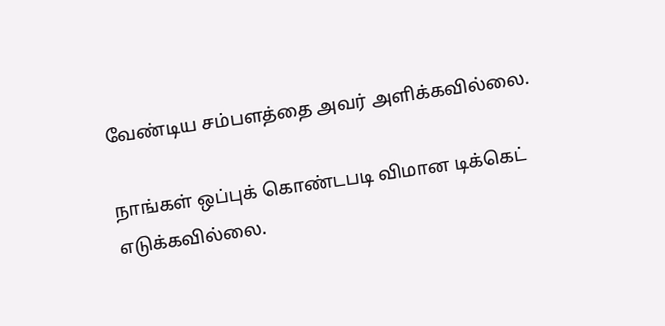வேண்டிய சம்பளத்தை அவர் அளிக்கவில்லை.

நாங்கள் ஒப்புக் கொண்டபடி விமான டிக்கெட் எடுக்கவில்லை.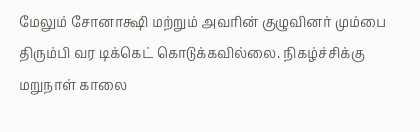மேலும் சோனாக்ஷி மற்றும் அவரின் குழுவினர் மும்பை திரும்பி வர டிக்கெட் கொடுக்கவில்லை. நிகழ்ச்சிக்கு மறுநாள் காலை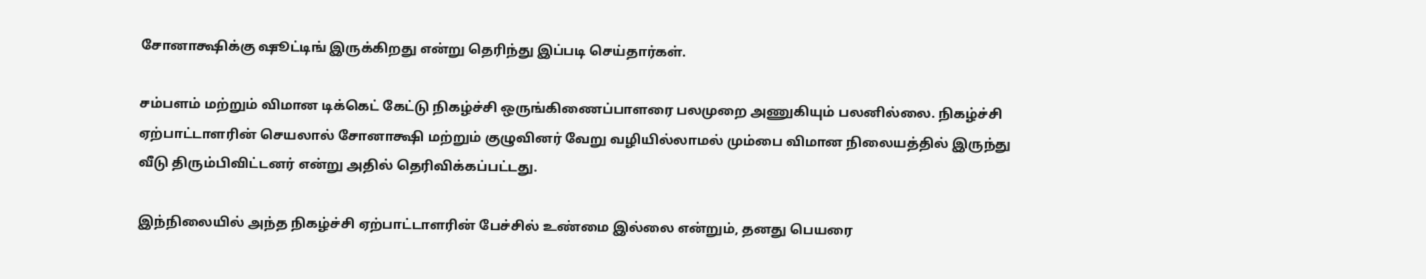சோனாக்ஷிக்கு ஷூட்டிங் இருக்கிறது என்று தெரிந்து இப்படி செய்தார்கள்.

சம்பளம் மற்றும் விமான டிக்கெட் கேட்டு நிகழ்ச்சி ஒருங்கிணைப்பாளரை பலமுறை அணுகியும் பலனில்லை. நிகழ்ச்சி ஏற்பாட்டாளரின் செயலால் சோனாக்ஷி மற்றும் குழுவினர் வேறு வழியில்லாமல் மும்பை விமான நிலையத்தில் இருந்து வீடு திரும்பிவிட்டனர் என்று அதில் தெரிவிக்கப்பட்டது.

இந்நிலையில் அந்த நிகழ்ச்சி ஏற்பாட்டாளரின் பேச்சில் உண்மை இல்லை என்றும், தனது பெயரை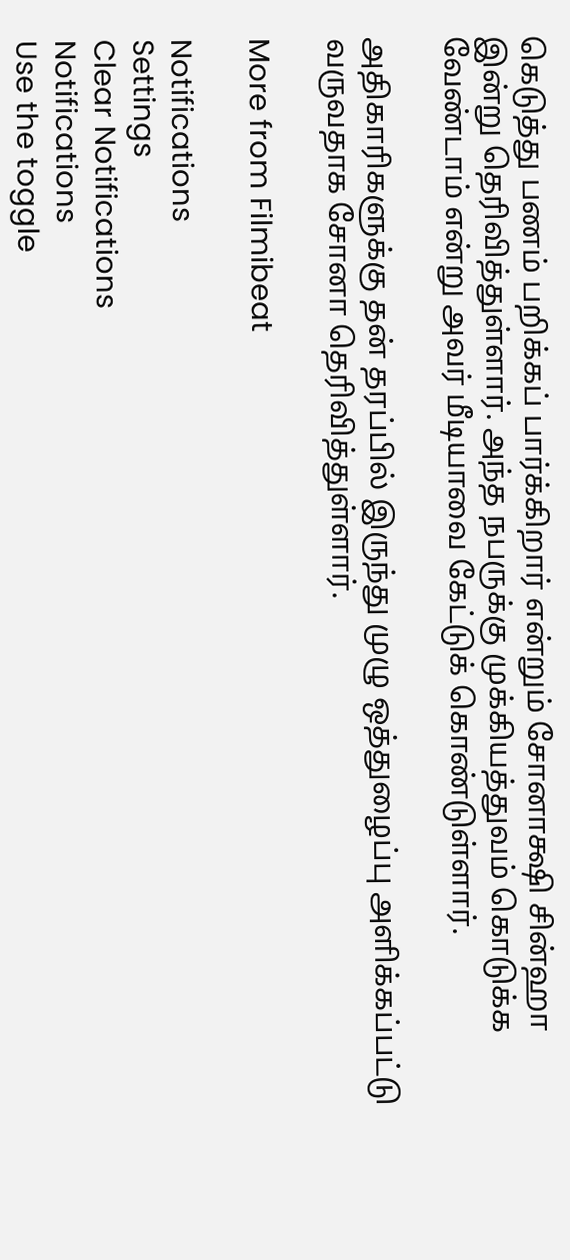கெடுத்து பணம் பறிக்கப் பார்க்கிறார் என்றும் சோனாக்ஷி சின்ஹா இன்று தெரிவித்துள்ளார். அந்த நபருக்கு முக்கியத்துவம் கொடுக்க வேண்டாம் என்று அவர் மீடியாவை கேட்டுக் கொண்டுள்ளார்.

அதிகாரிகளுக்கு தன் தரப்பில் இருந்து முழு ஒத்துழைப்பு அளிக்கப்பட்டு வருவதாக சோனா தெரிவித்துள்ளார்.

More from Filmibeat

Notifications
Settings
Clear Notifications
Notifications
Use the toggle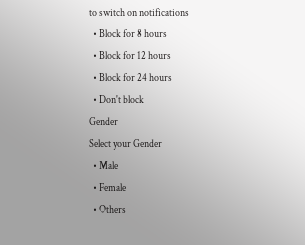to switch on notifications
  • Block for 8 hours
  • Block for 12 hours
  • Block for 24 hours
  • Don't block
Gender
Select your Gender
  • Male
  • Female
  • Others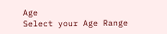Age
Select your Age Range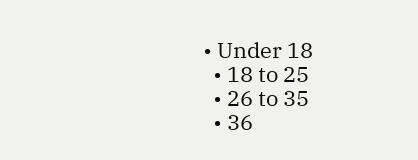• Under 18
  • 18 to 25
  • 26 to 35
  • 36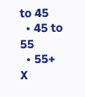to 45
  • 45 to 55
  • 55+
X